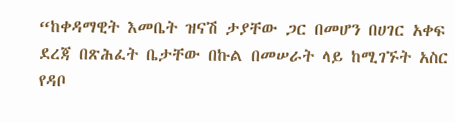“ከቀዳማዊት እመቤት ዝናሽ ታያቸው ጋር በመሆን በሀገር አቀፍ ደረጃ በጽሕፈት ቤታቸው በኩል በመሠራት ላይ ከሚገኙት አስር የዳቦ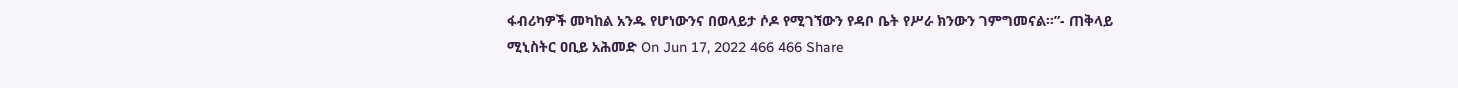ፋብሪካዎች መካከል አንዱ የሆነውንና በወላይታ ሶዶ የሚገኘውን የዳቦ ቤት የሥራ ክንውን ገምግመናል።”- ጠቅላይ ሚኒስትር ዐቢይ አሕመድ On Jun 17, 2022 466 466 Share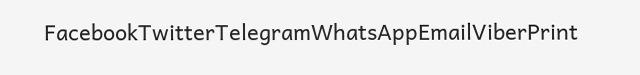FacebookTwitterTelegramWhatsAppEmailViberPrint